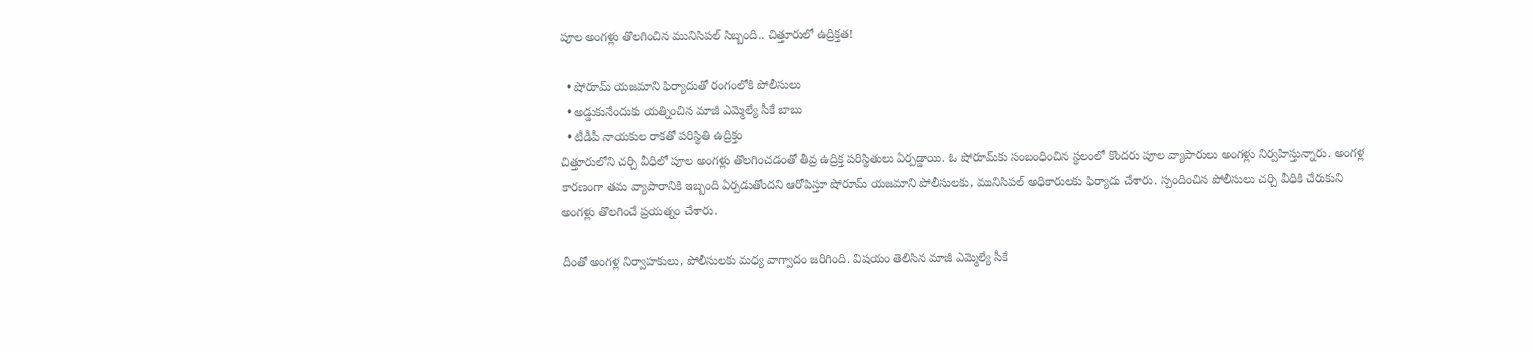పూల అంగళ్లు తొలగించిన మునిసిపల్ సిబ్బంది.. చిత్తూరులో ఉద్రిక్తత!

  • షోరూమ్ యజమాని ఫిర్యాదుతో రంగంలోకి పోలీసులు
  • అడ్డుకునేందుకు యత్నించిన మాజీ ఎమ్మెల్యే సీకే బాబు
  • టీడీపీ నాయకుల రాకతో పరిస్థితి ఉద్రిక్తం
చిత్తూరులోని చర్చి వీధిలో పూల అంగళ్లు తొలగించడంతో తీవ్ర ఉద్రిక్త పరిస్థితులు ఏర్పడ్డాయి. ఓ షోరూమ్‌కు సంబంధించిన స్థలంలో కొందరు పూల వ్యాపారులు అంగళ్లు నిర్వహిస్తున్నారు. అంగళ్ల కారణంగా తమ వ్యాపారానికి ఇబ్బంది ఏర్పడుతోందని ఆరోపిస్తూ షోరూమ్ యజమాని పోలీసులకు, మునిసిపల్ అధికారులకు ఫిర్యాదు చేశారు. స్పందించిన పోలీసులు చర్చి వీధికి చేరుకుని అంగళ్లు తొలగించే ప్రయత్నం చేశారు.

దీంతో అంగళ్ల నిర్వాహకులు, పోలీసులకు మధ్య వాగ్వాదం జరిగింది. విషయం తెలిసిన మాజీ ఎమ్మెల్యే సీకే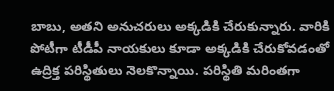బాబు, అతని అనుచరులు అక్కడికి చేరుకున్నారు. వారికి పోటీగా టీడీపీ నాయకులు కూడా అక్కడికి చేరుకోవడంతో ఉద్రిక్త పరిస్థితులు నెలకొన్నాయి. పరిస్థితి మరింతగా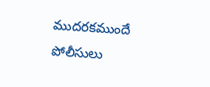ముదరకముందే పోలీసులు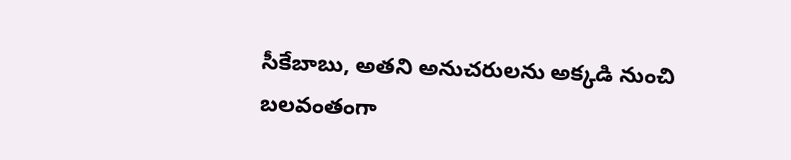సీకేబాబు, అతని అనుచరులను అక్కడి నుంచి బలవంతంగా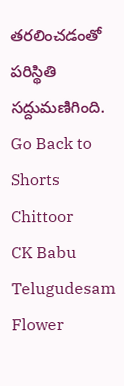తరలించడంతో పరిస్థితి సద్దుమణిగింది.
Go Back to Shorts
Chittoor
CK Babu
Telugudesam
Flower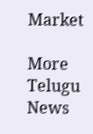Market

More Telugu News